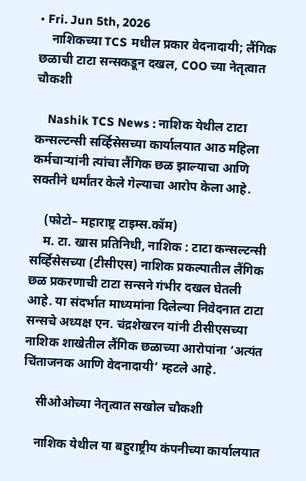• Fri. Jun 5th, 2026
    नाशिकच्या TCS मधील प्रकार वेदनादायी; लैंगिक छळाची टाटा सन्सकडून दखल, COO च्या नेतृत्वात चौकशी

    Nashik TCS News : नाशिक येथील टाटा कन्सल्टन्सी सर्व्हिसेसच्या कार्यालयात आठ महिला कर्मचाऱ्यांनी त्यांचा लैंगिक छळ झाल्याचा आणि सक्तीने धर्मांतर केले गेल्याचा आरोप केला आहे.

    (फोटो– महाराष्ट्र टाइम्स.कॉम)
    म. टा. खास प्रतिनिधी, नाशिक : टाटा कन्सल्टन्सी सर्व्हिसेसच्या (टीसीएस) नाशिक प्रकल्पातील लैंगिक छळ प्रकरणाची टाटा सन्सने गंभीर दखल घेतली आहे. या संदर्भात माध्यमांना दिलेल्या निवेदनात टाटा सन्सचे अध्यक्ष एन. चंद्रशेखरन यांनी टीसीएसच्या नाशिक शाखेतील लैंगिक छळाच्या आरोपांना ‘अत्यंत चिंताजनक आणि वेदनादायी’ म्हटले आहे.

    सीओओच्या नेतृत्वात सखोल चौकशी

    नाशिक येथील या बहुराष्ट्रीय कंपनीच्या कार्यालयात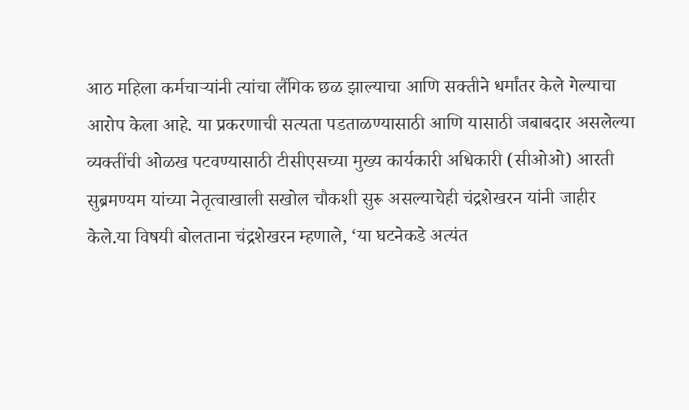आठ महिला कर्मचाऱ्यांनी त्यांचा लैंगिक छळ झाल्याचा आणि सक्तीने धर्मांतर केले गेल्याचा आरोप केला आहे. या प्रकरणाची सत्यता पडताळण्यासाठी आणि यासाठी जबाबदार असलेल्या व्यक्तींची ओळख पटवण्यासाठी टीसीएसच्या मुख्य कार्यकारी अधिकारी (सीओओ) आरती सुब्रमण्यम यांच्या नेतृत्वाखाली सखोल चौकशी सुरू असल्याचेही चंद्रशेखरन यांनी जाहीर केले.या विषयी बोलताना चंद्रशेखरन म्हणाले, ‘या घटनेकडे अत्यंत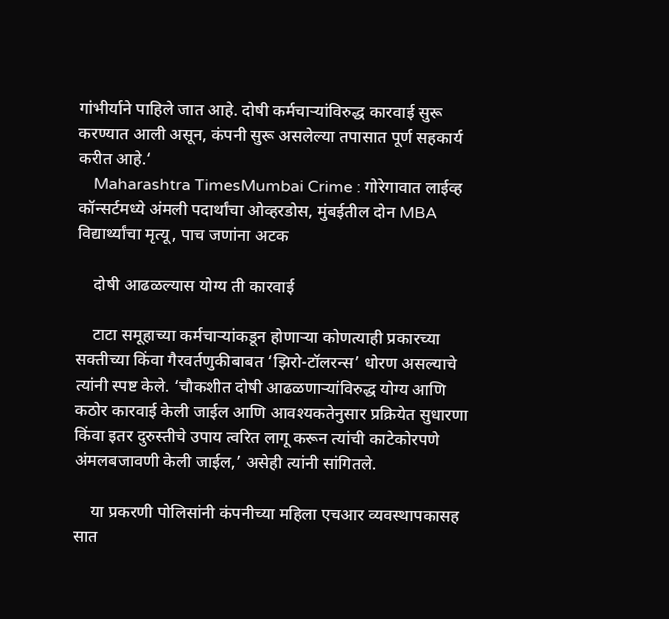गांभीर्याने पाहिले जात आहे. दोषी कर्मचाऱ्यांविरुद्ध कारवाई सुरू करण्यात आली असून, कंपनी सुरू असलेल्या तपासात पूर्ण सहकार्य करीत आहे.‘
    Maharashtra TimesMumbai Crime : गोरेगावात लाईव्ह कॉन्सर्टमध्ये अंमली पदार्थांचा ओव्हरडोस, मुंबईतील दोन MBA विद्यार्थ्यांचा मृत्यू, पाच जणांना अटक

    दोषी आढळल्यास योग्य ती कारवाई

    टाटा समूहाच्या कर्मचाऱ्यांकडून होणाऱ्या कोणत्याही प्रकारच्या सक्तीच्या किंवा गैरवर्तणुकीबाबत ‘झिरो-टॉलरन्स’ धोरण असल्याचे त्यांनी स्पष्ट केले. ‘चौकशीत दोषी आढळणाऱ्यांविरुद्ध योग्य आणि कठोर कारवाई केली जाईल आणि आवश्यकतेनुसार प्रक्रियेत सुधारणा किंवा इतर दुरुस्तीचे उपाय त्वरित लागू करून त्यांची काटेकोरपणे अंमलबजावणी केली जाईल,’ असेही त्यांनी सांगितले.

    या प्रकरणी पोलिसांनी कंपनीच्या महिला एचआर व्यवस्थापकासह सात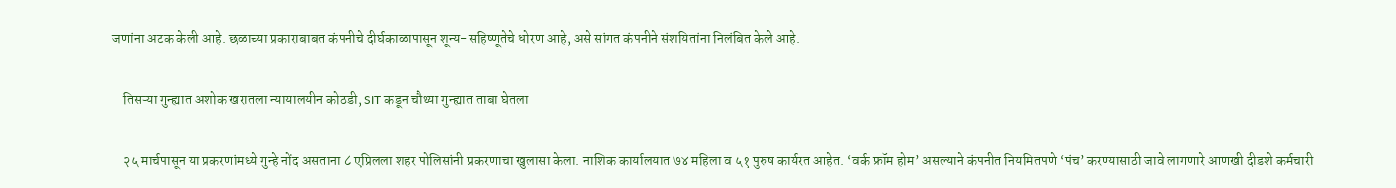जणांना अटक केली आहे. छळाच्या प्रकाराबाबत कंपनीचे दीर्घकाळापासून शून्य-सहिष्णूतेचे धोरण आहे, असे सांगत कंपनीने संशयितांना निलंबित केले आहे.

    तिसऱ्या गुन्ह्यात अशोक खरातला न्यायालयीन कोठडी, SIT कडून चौथ्या गुन्ह्यात ताबा घेतला

    २५ मार्चपासून या प्रकरणांमध्ये गुन्हे नोंद असताना ८ एप्रिलला शहर पोलिसांनी प्रकरणाचा खुलासा केला. नाशिक कार्यालयात ७४ महिला व ५१ पुरुष कार्यरत आहेत. ‘वर्क फ्रॉम होम’ असल्याने कंपनीत नियमितपणे ‘पंच’ करण्यासाठी जावे लागणारे आणखी दीडशे कर्मचारी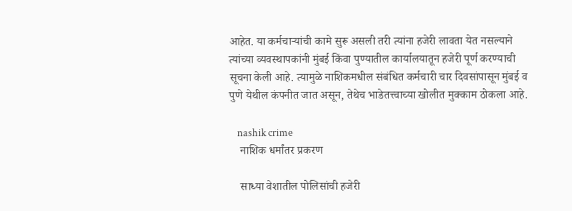आहेत. या कर्मचाऱ्यांची कामे सुरू असली तरी त्यांना हजेरी लावता येत नसल्याने त्यांच्या व्यवस्थापकांनी मुंबई किंवा पुण्यातील कार्यालयातून हजेरी पूर्ण करण्याची सूचना केली आहे. त्यामुळे नाशिकमधील संबंधित कर्मचारी चार दिवसांपासून मुंबई व पुणे येथील कंपनीत जात असून, तेथेच भाडेतत्त्वाच्या खोलीत मुक्काम ठोकला आहे.

    nashik crime
    नाशिक धर्मांतर प्रकरण

    साध्या वेशातील पोलिसांची हजेरी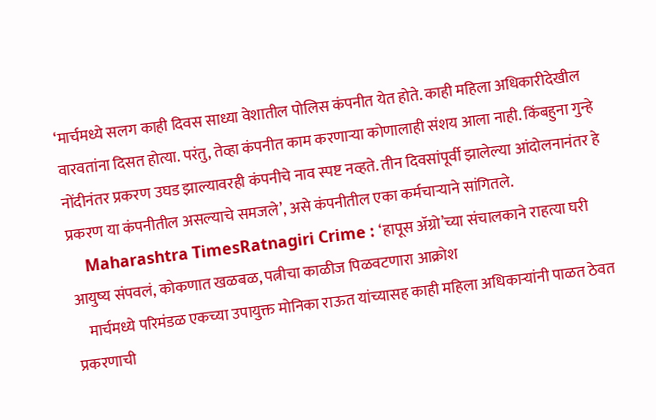‘मार्चमध्ये सलग काही दिवस साध्या वेशातील पोलिस कंपनीत येत होते. काही महिला अधिकारीदेखील वारवतांना दिसत होत्या. परंतु, तेव्हा कंपनीत काम करणाऱ्या कोणालाही संशय आला नाही. किंबहुना गुन्हे नोंदीनंतर प्रकरण उघड झाल्यावरही कंपनीचे नाव स्पष्ट नव्हते. तीन दिवसांपूर्वी झालेल्या आंदोलनानंतर हे प्रकरण या कंपनीतील असल्याचे समजले’, असे कंपनीतील एका कर्मचाऱ्याने सांगितले.
    Maharashtra TimesRatnagiri Crime : ‘हापूस ॲग्रो’च्या संचालकाने राहत्या घरी आयुष्य संपवलं, कोकणात खळबळ, पत्नीचा काळीज पिळवटणारा आक्रोश
    मार्चमध्ये परिमंडळ एकच्या उपायुक्त मोनिका राऊत यांच्यासह काही महिला अधिकाऱ्यांनी पाळत ठेवत प्रकरणाची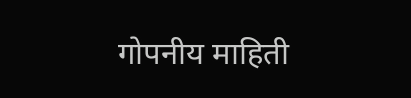गोपनीय माहिती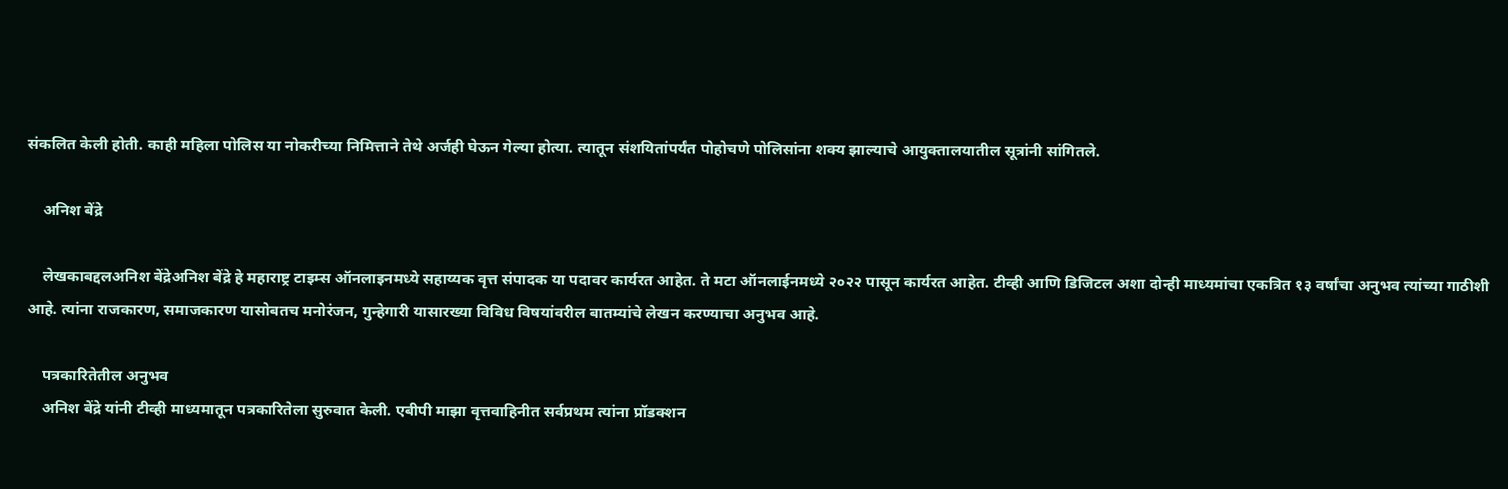संकलित केली होती. काही महिला पोलिस या नोकरीच्या निमित्ताने तेथे अर्जही घेऊन गेल्या होत्या. त्यातून संशयितांपर्यंत पोहोचणे पोलिसांना शक्य झाल्याचे आयुक्तालयातील सूत्रांनी सांगितले.

    अनिश बेंद्रे

    लेखकाबद्दलअनिश बेंद्रेअनिश बेंद्रे हे महाराष्ट्र टाइम्स ऑनलाइनमध्ये सहाय्यक वृत्त संपादक या पदावर कार्यरत आहेत. ते मटा ऑनलाईनमध्ये २०२२ पासून कार्यरत आहेत. टीव्ही आणि डिजिटल अशा दोन्ही माध्यमांचा एकत्रित १३ वर्षांचा अनुभव त्यांच्या गाठीशी आहे. त्यांना राजकारण, समाजकारण यासोबतच मनोरंजन, गुन्हेगारी यासारख्या विविध विषयांवरील बातम्यांचे लेखन करण्याचा अनुभव आहे.

    पत्रकारितेतील अनुभव
    अनिश बेंद्रे यांनी टीव्ही माध्यमातून पत्रकारितेला सुरुवात केली. एबीपी माझा वृत्तवाहिनीत सर्वप्रथम त्यांना प्रॉडक्शन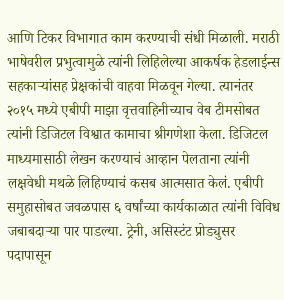आणि टिकर विभागात काम करण्याची संधी मिळाली. मराठी भाषेवरील प्रभुत्वामुळे त्यांनी लिहिलेल्या आकर्षक हेडलाईन्स सहकाऱ्यांसह प्रेक्षकांची वाहवा मिळवून गेल्या. त्यानंतर २०१५ मध्ये एबीपी माझा वृत्तवाहिनीच्याच वेब टीमसोबत त्यांनी डिजिटल विश्वात कामाचा श्रीगणेशा केला. डिजिटल माध्यमासाठी लेखन करण्याचं आव्हान पेलताना त्यांनी लक्षवेधी मथळे लिहिण्याचं कसब आत्मसात केलं. एबीपी समुहासोबत जवळपास ६ वर्षांच्या कार्यकाळात त्यांनी विविध जबाबदाऱ्या पार पाडल्या. ट्रेनी, असिस्टंट प्रोड्युसर पदापासून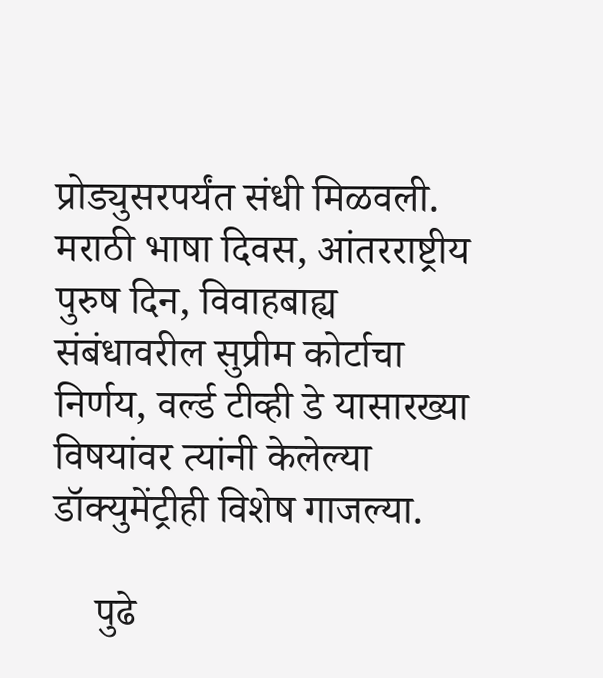प्रोड्युसरपर्यंत संधी मिळवली. मराठी भाषा दिवस, आंतरराष्ट्रीय पुरुष दिन, विवाहबाह्य संबंधावरील सुप्रीम कोर्टाचा निर्णय, वर्ल्ड टीव्ही डे यासारख्या विषयांवर त्यांनी केलेल्या डॉक्युमेंट्रीही विशेष गाजल्या.

    पुढे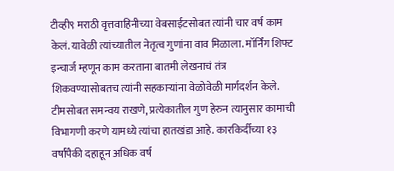टीव्ही९ मराठी वृत्तवाहिनीच्या वेबसाईटसोबत त्यांनी चार वर्ष काम केलं. यावेळी त्यांच्यातील नेतृत्व गुणांना वाव मिळाला. मॉर्निंग शिफ्ट इन्चार्ज म्हणून काम करताना बातमी लेखनाचं तंत्र शिकवण्यासोबतच त्यांनी सहकाऱ्यांना वेळोवेळी मार्गदर्शन केले. टीमसोबत समन्वय राखणे, प्रत्येकातील गुण हेरुन त्यानुसार कामाची विभागणी करणे यामध्ये त्यांचा हातखंडा आहे. कारकिर्दीच्या १३ वर्षांपैकी दहाहून अधिक वर्ष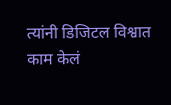त्यांनी डिजिटल विश्वात काम केलं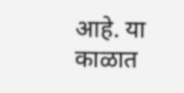आहे. या काळात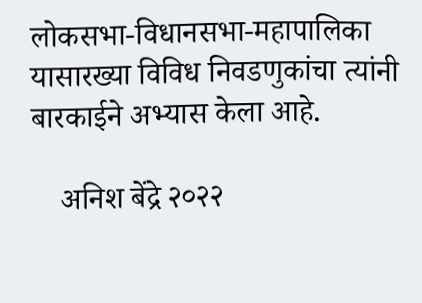लोकसभा-विधानसभा-महापालिका यासारख्या विविध निवडणुकांचा त्यांनी बारकाईने अभ्यास केला आहे.

    अनिश बेंद्रे २०२२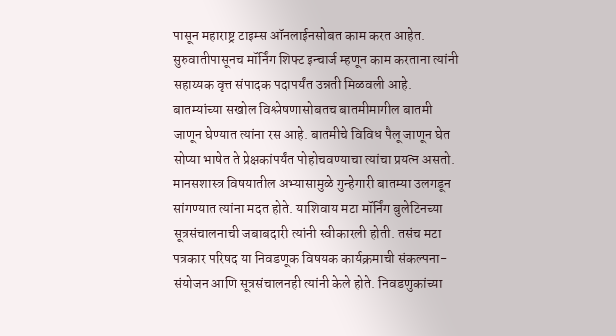पासून महाराष्ट्र टाइम्स ऑनलाईनसोबत काम करत आहेत. सुरुवातीपासूनच मॉर्निंग शिफ्ट इन्चार्ज म्हणून काम करताना त्यांनी सहाय्यक वृत्त संपादक पदापर्यंत उन्नती मिळवली आहे. बातम्यांच्या सखोल विश्लेषणासोबतच बातमीमागील बातमी जाणून घेण्यात त्यांना रस आहे. बातमीचे विविध पैलू जाणून घेत सोप्या भाषेत ते प्रेक्षकांपर्यंत पोहोचवण्याचा त्यांचा प्रयत्न असतो. मानसशास्त्र विषयातील अभ्यासामुळे गुन्हेगारी बातम्या उलगडून सांगण्यात त्यांना मदत होते. याशिवाय मटा मॉर्निंग बुलेटिनच्या सूत्रसंचालनाची जबाबदारी त्यांनी स्वीकारली होती. तसंच मटा पत्रकार परिषद या निवडणूक विषयक कार्यक्रमाची संकल्पना-संयोजन आणि सूत्रसंचालनही त्यांनी केले होते. निवडणुकांच्या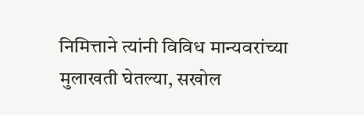निमित्ताने त्यांनी विविध मान्यवरांच्या मुलाखती घेतल्या, सखोल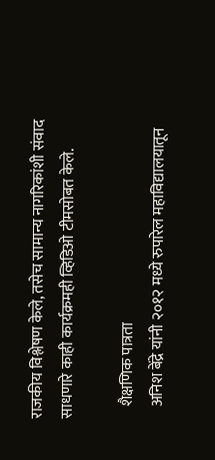राजकीय विश्लेषण केले, तसेच सामान्य नागरिकांशी संवाद साधणारे काही कार्यक्रमही व्हिडिओ टीमसोबत केले.

    शैक्षणिक पात्रता
    अनिश बेंद्रे यांनी २०१२ मध्ये रुपारेल महाविद्यालयातून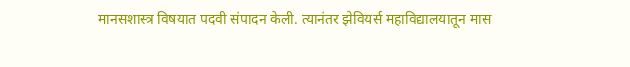मानसशास्त्र विषयात पदवी संपादन केली. त्यानंतर झेवियर्स महाविद्यालयातून मास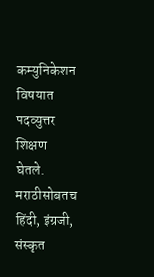कम्युनिकेशन विषयात पदव्युत्तर शिक्षण घेतले. मराठीसोबतच हिंदी, इंग्रजी, संस्कृत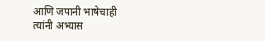आणि जपानी भाषेचाही त्यांनी अभ्यास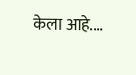केला आहे.…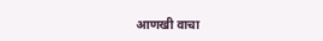आणखी वाचा